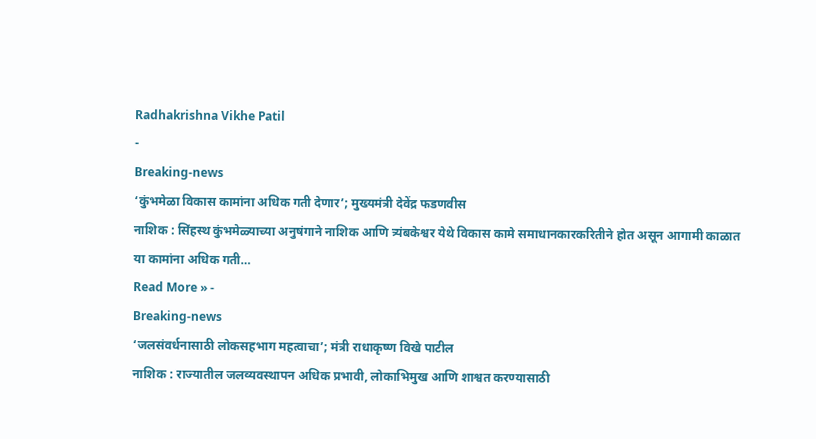Radhakrishna Vikhe Patil
-
Breaking-news
‘कुंभमेळा विकास कामांना अधिक गती देणार’; मुख्यमंत्री देवेंद्र फडणवीस
नाशिक : सिंहस्थ कुंभमेळ्याच्या अनुषंगाने नाशिक आणि त्र्यंबकेश्वर येथे विकास कामे समाधानकारकरितीने होत असून आगामी काळात या कामांना अधिक गती…
Read More » -
Breaking-news
‘जलसंवर्धनासाठी लोकसहभाग महत्वाचा’; मंत्री राधाकृष्ण विखे पाटील
नाशिक : राज्यातील जलव्यवस्थापन अधिक प्रभावी, लोकाभिमुख आणि शाश्वत करण्यासाठी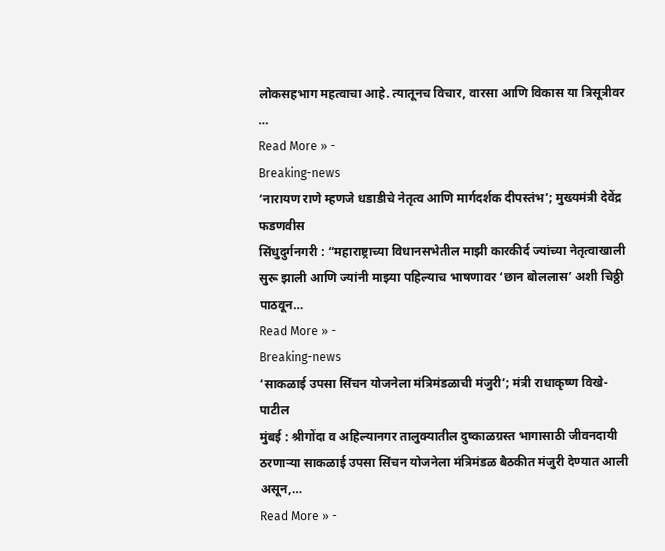लोकसहभाग महत्वाचा आहे. त्यातूनच विचार, वारसा आणि विकास या त्रिसूत्रीवर …
Read More » -
Breaking-news
‘नारायण राणे म्हणजे धडाडीचे नेतृत्व आणि मार्गदर्शक दीपस्तंभ’; मुख्यमंत्री देवेंद्र फडणवीस
सिंधुदुर्गनगरी : “महाराष्ट्राच्या विधानसभेतील माझी कारकीर्द ज्यांच्या नेतृत्वाखाली सुरू झाली आणि ज्यांनी माझ्या पहिल्याच भाषणावर ‘छान बोललास’ अशी चिठ्ठी पाठवून…
Read More » -
Breaking-news
‘साकळाई उपसा सिंचन योजनेला मंत्रिमंडळाची मंजुरी’; मंत्री राधाकृष्ण विखे-पाटील
मुंबई : श्रीगोंदा व अहिल्यानगर तालुक्यातील दुष्काळग्रस्त भागासाठी जीवनदायी ठरणाऱ्या साकळाई उपसा सिंचन योजनेला मंत्रिमंडळ बैठकीत मंजुरी देण्यात आली असून,…
Read More » -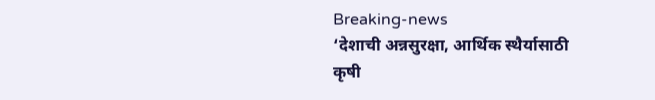Breaking-news
‘देशाची अन्नसुरक्षा, आर्थिक स्थैर्यासाठी कृषी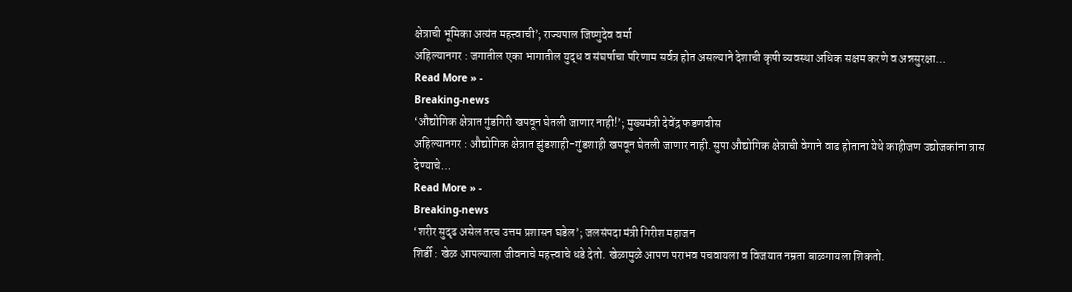क्षेत्राची भूमिका अत्यंत महत्त्वाची’; राज्यपाल जिष्णुदेव वर्मा
अहिल्यानगर : जगातील एका भागातील युद्ध व संघर्षाचा परिणाम सर्वत्र होत असल्याने देशाची कृषी व्यवस्था अधिक सक्षम करणे व अन्नसुरक्षा…
Read More » -
Breaking-news
‘औद्योगिक क्षेत्रात गुंडगिरी खपवून घेतली जाणार नाही!’; मुख्यमंत्री देवेंद्र फडणवीस
अहिल्यानगर : औद्योगिक क्षेत्रात झुंडशाही-गुंडशाही खपवून घेतली जाणार नाही. सुपा औद्योगिक क्षेत्राची वेगाने वाढ होताना येथे काहीजण उद्योजकांना त्रास देण्याचे…
Read More » -
Breaking-news
‘शरीर सुदृढ असेल तरच उत्तम प्रशासन घडेल’; जलसंपदा मंत्री गिरीश महाजन
शिर्डी : खेळ आपल्याला जीवनाचे महत्त्वाचे धडे देतो. खेळामुळे आपण पराभव पचवायला व विजयात नम्रता बाळगायला शिकतो.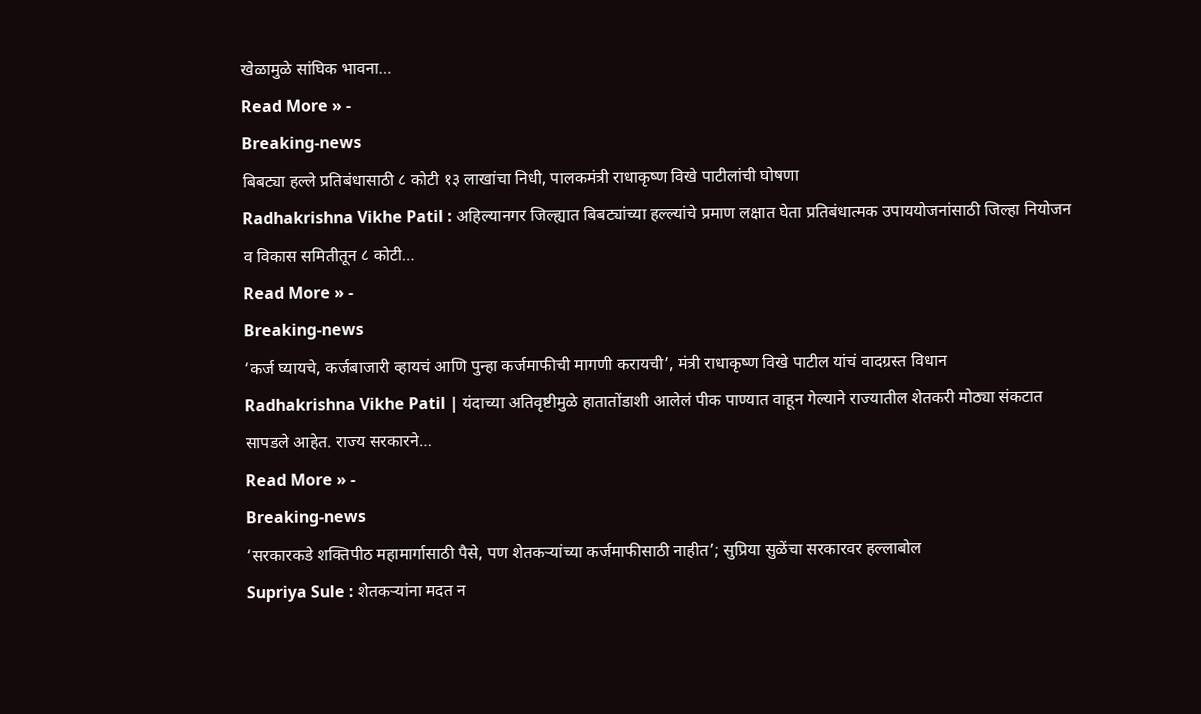खेळामुळे सांघिक भावना…
Read More » -
Breaking-news
बिबट्या हल्ले प्रतिबंधासाठी ८ कोटी १३ लाखांचा निधी, पालकमंत्री राधाकृष्ण विखे पाटीलांची घोषणा
Radhakrishna Vikhe Patil : अहिल्यानगर जिल्ह्यात बिबट्यांच्या हल्ल्यांचे प्रमाण लक्षात घेता प्रतिबंधात्मक उपाययोजनांसाठी जिल्हा नियोजन व विकास समितीतून ८ कोटी…
Read More » -
Breaking-news
‘कर्ज घ्यायचे, कर्जबाजारी व्हायचं आणि पुन्हा कर्जमाफीची मागणी करायची’, मंत्री राधाकृष्ण विखे पाटील यांचं वादग्रस्त विधान
Radhakrishna Vikhe Patil | यंदाच्या अतिवृष्टीमुळे हातातोंडाशी आलेलं पीक पाण्यात वाहून गेल्याने राज्यातील शेतकरी मोठ्या संकटात सापडले आहेत. राज्य सरकारने…
Read More » -
Breaking-news
‘सरकारकडे शक्तिपीठ महामार्गासाठी पैसे, पण शेतकऱ्यांच्या कर्जमाफीसाठी नाहीत’; सुप्रिया सुळेंचा सरकारवर हल्लाबोल
Supriya Sule : शेतकऱ्यांना मदत न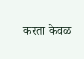करता केवळ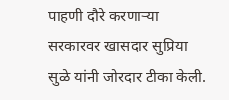पाहणी दौरे करणाऱ्या सरकारवर खासदार सुप्रिया सुळे यांनी जोरदार टीका केली.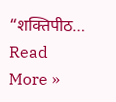“शक्तिपीठ…
Read More »